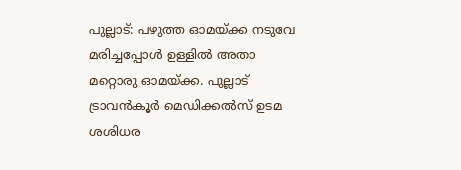പുല്ലാട്: പഴുത്ത ഓമയ്ക്ക നടുവേ മരിച്ചപ്പോൾ ഉള്ളിൽ അതാ മറ്റൊരു ഓമയ്ക്ക. പുല്ലാട് ട്രാവൻകൂർ മെഡിക്കൽസ് ഉടമ ശശിധര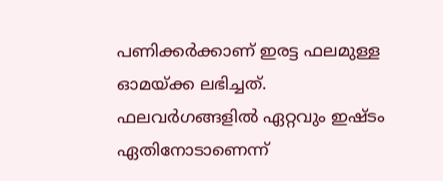പണിക്കർക്കാണ് ഇരട്ട ഫലമുള്ള ഓമയ്ക്ക ലഭിച്ചത്. ഫലവർഗങ്ങളിൽ ഏറ്റവും ഇഷ്ടം ഏതിനോടാണെന്ന്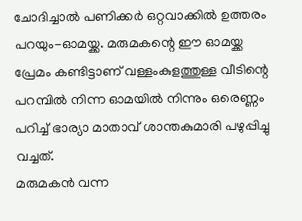ചോദിച്ചാൽ പണിക്കർ ഒറ്റവാക്കിൽ ഉത്തരം പറയും-ഓമയ്ക്ക. മരുമകന്റെ ഈ ഓമയ്ക്ക പ്രേമം കണ്ടിട്ടാണ് വള്ളംകുളത്തുള്ള വീടിന്റെ പറമ്പിൽ നിന്ന ഓമയിൽ നിന്നും ഒരെണ്ണം പറിച്ച് ഭാര്യാ മാതാവ് ശാന്തകുമാരി പഴുപ്പിച്ചു വച്ചത്.
മരുമകൻ വന്ന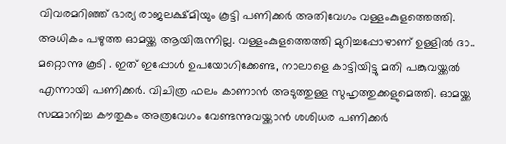വിവരമറിഞ്ഞ് ഭാര്യ രാജലക്ഷ്മിയും കൂട്ടി പണിക്കർ അതിവേഗം വള്ളംകുളത്തെത്തി. അധികം പഴുത്ത ഓമയ്ക്ക ആയിരുന്നില്ല. വള്ളംകുളത്തെത്തി മുറിച്ചപ്പോഴാണ് ഉള്ളിൽ ദാ.. മറ്റൊന്നു കൂടി . ഇത് ഇപ്പോൾ ഉപയോഗിക്കേണ്ട, നാലാളെ കാട്ടിയിട്ടു മതി പങ്കുവയ്ക്കൽ എന്നായി പണിക്കർ. വിചിത്ര ഫലം കാണാൻ അടുത്തുള്ള സുഹൃത്തുക്കളുമെത്തി. ഓമയ്ക്ക സമ്മാനിച്ച കൗതുകം അത്രവേഗം വേണ്ടന്നുവയ്ക്കാൻ ശശിധര പണിക്കർ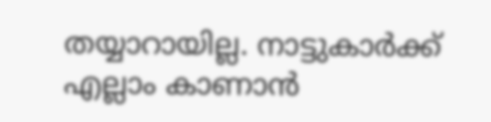തയ്യാറായില്ല. നാട്ടുകാർക്ക് എല്ലാം കാണാൻ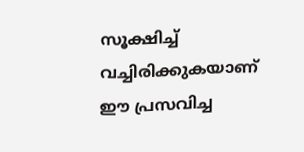സൂക്ഷിച്ച് വച്ചിരിക്കുകയാണ് ഈ പ്രസവിച്ച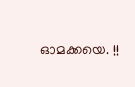ഓമക്കയെ. !!